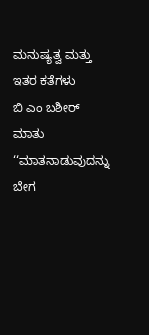ಮನುಷ್ಯತ್ವ ಮತ್ತು ಇತರ ಕತೆಗಳು
ಬಿ ಎಂ ಬಶೀರ್
ಮಾತು
‘‘ಮಾತನಾಡುವುದನ್ನು ಬೇಗ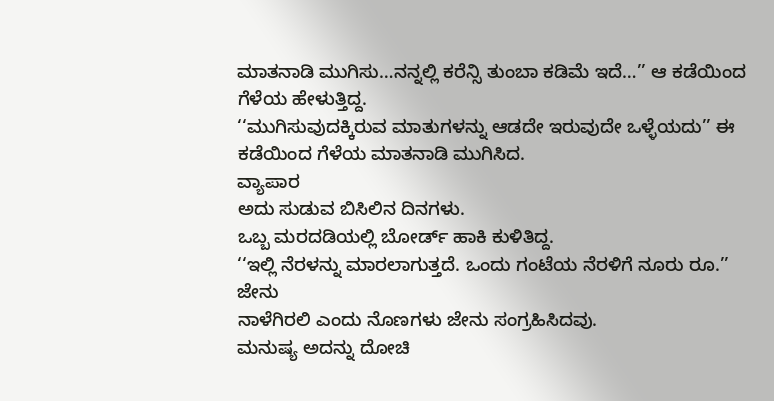ಮಾತನಾಡಿ ಮುಗಿಸು…ನನ್ನಲ್ಲಿ ಕರೆನ್ಸಿ ತುಂಬಾ ಕಡಿಮೆ ಇದೆ…’’ ಆ ಕಡೆಯಿಂದ ಗೆಳೆಯ ಹೇಳುತ್ತಿದ್ದ.
‘‘ಮುಗಿಸುವುದಕ್ಕಿರುವ ಮಾತುಗಳನ್ನು ಆಡದೇ ಇರುವುದೇ ಒಳ್ಳೆಯದು’’ ಈ ಕಡೆಯಿಂದ ಗೆಳೆಯ ಮಾತನಾಡಿ ಮುಗಿಸಿದ.
ವ್ಯಾಪಾರ
ಅದು ಸುಡುವ ಬಿಸಿಲಿನ ದಿನಗಳು.
ಒಬ್ಬ ಮರದಡಿಯಲ್ಲಿ ಬೋರ್ಡ್ ಹಾಕಿ ಕುಳಿತಿದ್ದ.
‘‘ಇಲ್ಲಿ ನೆರಳನ್ನು ಮಾರಲಾಗುತ್ತದೆ. ಒಂದು ಗಂಟೆಯ ನೆರಳಿಗೆ ನೂರು ರೂ.’’
ಜೇನು
ನಾಳೆಗಿರಲಿ ಎಂದು ನೊಣಗಳು ಜೇನು ಸಂಗ್ರಹಿಸಿದವು.
ಮನುಷ್ಯ ಅದನ್ನು ದೋಚಿ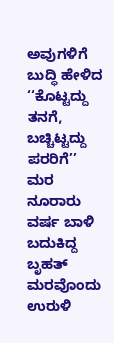ಅವುಗಳಿಗೆ ಬುದ್ಧಿ ಹೇಳಿದ ‘‘ಕೊಟ್ಟದ್ದು ತನಗೆ, ಬಚ್ಚಿಟ್ಟದ್ದು ಪರರಿಗೆ’’
ಮರ
ನೂರಾರು ವರ್ಷ ಬಾಳಿ ಬದುಕಿದ್ದ ಬೃಹತ್ ಮರವೊಂದು ಉರುಳಿ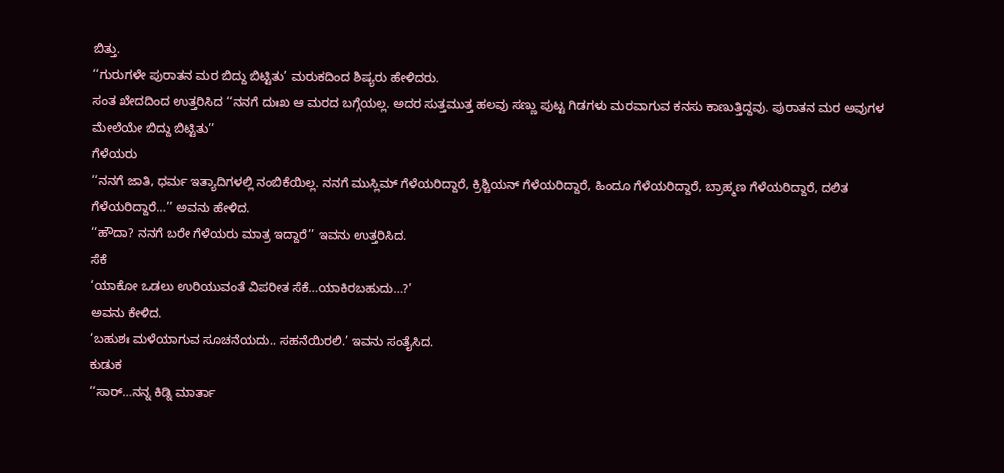ಬಿತ್ತು.
‘‘ಗುರುಗಳೇ ಪುರಾತನ ಮರ ಬಿದ್ದು ಬಿಟ್ಟಿತು’ ಮರುಕದಿಂದ ಶಿಷ್ಯರು ಹೇಳಿದರು.
ಸಂತ ಖೇದದಿಂದ ಉತ್ತರಿಸಿದ ‘‘ನನಗೆ ದುಃಖ ಆ ಮರದ ಬಗ್ಗೆಯಲ್ಲ. ಅದರ ಸುತ್ತಮುತ್ತ ಹಲವು ಸಣ್ಣು ಪುಟ್ಟ ಗಿಡಗಳು ಮರವಾಗುವ ಕನಸು ಕಾಣುತ್ತಿದ್ದವು. ಪುರಾತನ ಮರ ಅವುಗಳ ಮೇಲೆಯೇ ಬಿದ್ದು ಬಿಟ್ಟಿತು’’
ಗೆಳೆಯರು
‘‘ನನಗೆ ಜಾತಿ, ಧರ್ಮ ಇತ್ಯಾದಿಗಳಲ್ಲಿ ನಂಬಿಕೆಯಿಲ್ಲ. ನನಗೆ ಮುಸ್ಲಿಮ್ ಗೆಳೆಯರಿದ್ದಾರೆ, ಕ್ರಿಶ್ಚಿಯನ್ ಗೆಳೆಯರಿದ್ದಾರೆ, ಹಿಂದೂ ಗೆಳೆಯರಿದ್ದಾರೆ, ಬ್ರಾಹ್ಮಣ ಗೆಳೆಯರಿದ್ದಾರೆ, ದಲಿತ ಗೆಳೆಯರಿದ್ದಾರೆ…’’ ಅವನು ಹೇಳಿದ.
‘‘ಹೌದಾ? ನನಗೆ ಬರೇ ಗೆಳೆಯರು ಮಾತ್ರ ಇದ್ದಾರೆ’’ ಇವನು ಉತ್ತರಿಸಿದ.
ಸೆಕೆ
‘ಯಾಕೋ ಒಡಲು ಉರಿಯುವಂತೆ ವಿಪರೀತ ಸೆಕೆ…ಯಾಕಿರಬಹುದು…?’
ಅವನು ಕೇಳಿದ.
‘ಬಹುಶಃ ಮಳೆಯಾಗುವ ಸೂಚನೆಯದು.. ಸಹನೆಯಿರಲಿ.’ ಇವನು ಸಂತೈಸಿದ.
ಕುಡುಕ
‘‘ಸಾರ್…ನನ್ನ ಕಿಡ್ನಿ ಮಾರ್ತಾ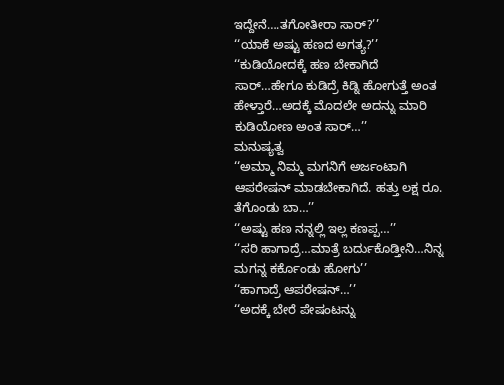ಇದ್ದೇನೆ….ತಗೋತೀರಾ ಸಾರ್?’’
‘‘ಯಾಕೆ ಅಷ್ಟು ಹಣದ ಅಗತ್ಯ?’’
‘‘ಕುಡಿಯೋದಕ್ಕೆ ಹಣ ಬೇಕಾಗಿದೆ ಸಾರ್…ಹೇಗೂ ಕುಡಿದ್ರೆ ಕಿಡ್ನಿ ಹೋಗುತ್ತೆ ಅಂತ ಹೇಳ್ತಾರೆ…ಅದಕ್ಕೆ ಮೊದಲೇ ಅದನ್ನು ಮಾರಿ ಕುಡಿಯೋಣ ಅಂತ ಸಾರ್…’’
ಮನುಷ್ಯತ್ವ
‘‘ಅಮ್ಮಾ ನಿಮ್ಮ ಮಗನಿಗೆ ಅರ್ಜಂಟಾಗಿ ಆಪರೇಷನ್ ಮಾಡಬೇಕಾಗಿದೆ. ಹತ್ತು ಲಕ್ಷ ರೂ. ತೆಗೊಂಡು ಬಾ…’’
‘‘ಅಷ್ಟು ಹಣ ನನ್ನಲ್ಲಿ ಇಲ್ಲ ಕಣಪ್ಪ…’’
‘‘ಸರಿ ಹಾಗಾದ್ರೆ…ಮಾತ್ರೆ ಬರ್ದುಕೊಡ್ತೀನಿ…ನಿನ್ನ ಮಗನ್ನ ಕರ್ಕೊಂಡು ಹೋಗು’’
‘‘ಹಾಗಾದ್ರೆ ಆಪರೇಷನ್…’’
‘‘ಅದಕ್ಕೆ ಬೇರೆ ಪೇಷಂಟನ್ನು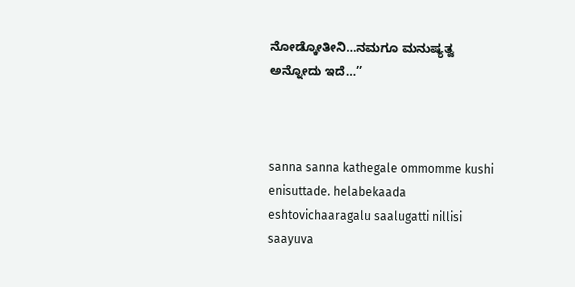ನೋಡ್ಕೋತೀನಿ…ನಮಗೂ ಮನುಷ್ಯತ್ವ ಅನ್ನೋದು ಇದೆ…’’



sanna sanna kathegale ommomme kushi enisuttade. helabekaada eshtovichaaragalu saalugatti nillisi saayuva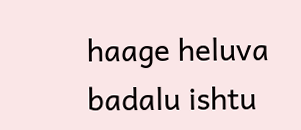haage heluva badalu ishtu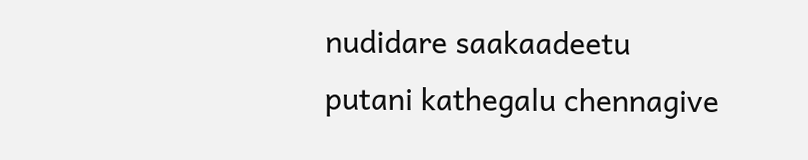nudidare saakaadeetu
putani kathegalu chennagive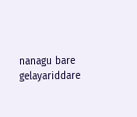nanagu bare gelayariddare